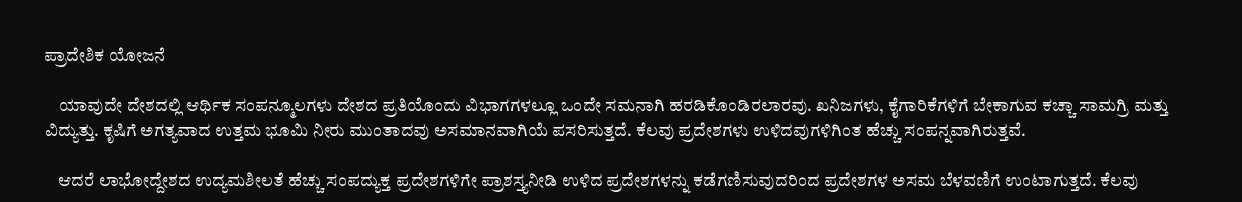ಪ್ರಾದೇಶಿಕ ಯೋಜನೆ

    ಯಾವುದೇ ದೇಶದಲ್ಲಿ ಆರ್ಥಿಕ ಸಂಪನ್ಮೂಲಗಳು ದೇಶದ ಪ್ರತಿಯೊಂದು ವಿಭಾಗಗಳಲ್ಲೂ ಒಂದೇ ಸಮನಾಗಿ ಹರಡಿಕೊಂಡಿರಲಾರವು. ಖನಿಜಗಳು, ಕೈಗಾರಿಕೆಗಳಿಗೆ ಬೇಕಾಗುವ ಕಚ್ಚಾ ಸಾಮಗ್ರಿ ಮತ್ತು ವಿದ್ಯುತ್ತು. ಕೃಷಿಗೆ ಅಗತ್ಯವಾದ ಉತ್ತಮ ಭೂಮಿ ನೀರು ಮುಂತಾದವು ಅಸಮಾನವಾಗಿಯೆ ಪಸರಿಸುತ್ತದೆ. ಕೆಲವು ಪ್ರದೇಶಗಳು ಉಳಿದವುಗಳಿಗಿಂತ ಹೆಚ್ಚು ಸಂಪನ್ನವಾಗಿರುತ್ತವೆ.

    ಆದರೆ ಲಾಭೋದ್ದೇಶದ ಉದ್ಯಮಶೀಲತೆ ಹೆಚ್ಚು ಸಂಪದ್ಯುಕ್ತ ಪ್ರದೇಶಗಳಿಗೇ ಪ್ರಾಶಸ್ತ್ಯನೀಡಿ ಉಳಿದ ಪ್ರದೇಶಗಳನ್ನು ಕಡೆಗಣಿಸುವುದರಿಂದ ಪ್ರದೇಶಗಳ ಅಸಮ ಬೆಳವಣಿಗೆ ಉಂಟಾಗುತ್ತದೆ. ಕೆಲವು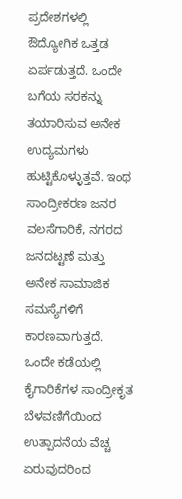ಪ್ರದೇಶಗಳಲ್ಲಿ ಔದ್ಯೋಗಿಕ ಒತ್ತಡ ಏರ್ಪಡುತ್ತದೆ. ಒಂದೇ ಬಗೆಯ ಸರಕನ್ನು ತಯಾರಿಸುವ ಅನೇಕ ಉದ್ಯಮಗಳು ಹುಟ್ಟಿಕೊಳ್ಳುತ್ತವೆ. ಇಂಥ ಸಾಂದ್ರೀಕರಣ ಜನರ ವಲಸೆಗಾರಿಕೆ, ನಗರದ ಜನದಟ್ಟಣೆ ಮತ್ತು ಅನೇಕ ಸಾಮಾಜಿಕ ಸಮಸ್ಯೆಗಳಿಗೆ ಕಾರಣವಾಗುತ್ತದೆ. ಒಂದೇ ಕಡೆಯಲ್ಲಿ ಕೈಗಾರಿಕೆಗಳ ಸಾಂದ್ರೀಕೃತ ಬೆಳವಣಿಗೆಯಿಂದ ಉತ್ಪಾದನೆಯ ವೆಚ್ಚ ಏರುವುದರಿಂದ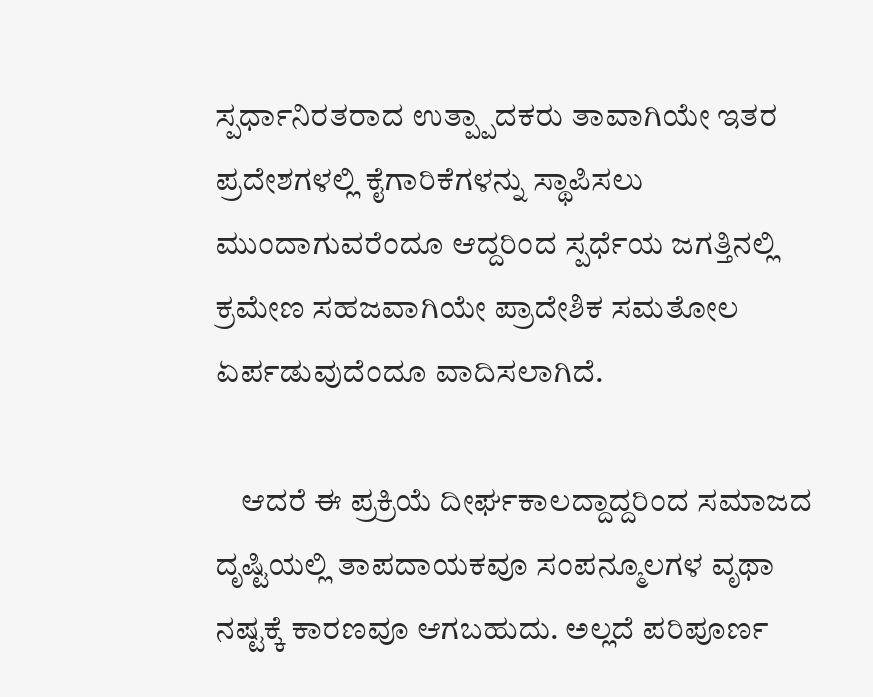ಸ್ಪರ್ಧಾನಿರತರಾದ ಉತ್ಪ್ಪಾದಕರು ತಾವಾಗಿಯೇ ಇತರ ಪ್ರದೇಶಗಳಲ್ಲಿ ಕೈಗಾರಿಕೆಗಳನ್ನು ಸ್ಥಾಪಿಸಲು ಮುಂದಾಗುವರೆಂದೂ ಆದ್ದರಿಂದ ಸ್ಪರ್ಧೆಯ ಜಗತ್ತಿನಲ್ಲಿ ಕ್ರಮೇಣ ಸಹಜವಾಗಿಯೇ ಪ್ರಾದೇಶಿಕ ಸಮತೋಲ ಏರ್ಪಡುವುದೆಂದೂ ವಾದಿಸಲಾಗಿದೆ.

    ಆದರೆ ಈ ಪ್ರಕ್ರಿಯೆ ದೀರ್ಘಕಾಲದ್ದಾದ್ದರಿಂದ ಸಮಾಜದ ದೃಷ್ಟಿಯಲ್ಲಿ ತಾಪದಾಯಕವೂ ಸಂಪನ್ಮೂಲಗಳ ವೃಥಾ ನಷ್ಟಕ್ಕೆ ಕಾರಣವೂ ಆಗಬಹುದು. ಅಲ್ಲದೆ ಪರಿಪೂರ್ಣ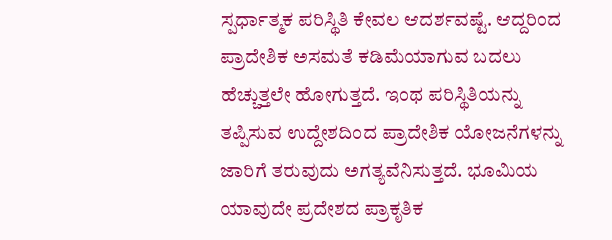ಸ್ಪರ್ಧಾತ್ಮಕ ಪರಿಸ್ಥಿತಿ ಕೇವಲ ಆದರ್ಶವಷ್ಟೆ. ಆದ್ದರಿಂದ ಪ್ರಾದೇಶಿಕ ಅಸಮತೆ ಕಡಿಮೆಯಾಗುವ ಬದಲು ಹೆಚ್ಚುತ್ತಲೇ ಹೋಗುತ್ತದೆ. ಇಂಥ ಪರಿಸ್ಥಿತಿಯನ್ನು ತಪ್ಪಿಸುವ ಉದ್ದೇಶದಿಂದ ಪ್ರಾದೇಶಿಕ ಯೋಜನೆಗಳನ್ನು ಜಾರಿಗೆ ತರುವುದು ಅಗತ್ಯವೆನಿಸುತ್ತದೆ. ಭೂಮಿಯ ಯಾವುದೇ ಪ್ರದೇಶದ ಪ್ರಾಕೃತಿಕ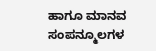ಹಾಗೂ ಮಾನವ ಸಂಪನ್ಮೂಲಗಳ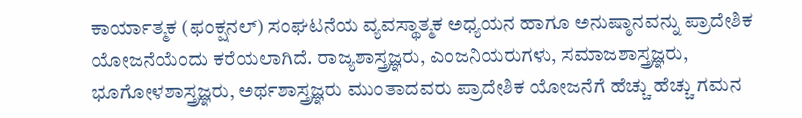ಕಾರ್ಯಾತ್ಮಕ (ಫಂಕ್ಷನಲ್) ಸಂಘಟನೆಯ ವ್ಯವಸ್ಥಾತ್ಮಕ ಅಧ್ಯಯನ ಹಾಗೂ ಅನುಷ್ಠಾನವನ್ನು ಪ್ರಾದೇಶಿಕ ಯೋಜನೆಯೆಂದು ಕರೆಯಲಾಗಿದೆ. ರಾಜ್ಯಶಾಸ್ತ್ರಜ್ಞರು, ಎಂಜನಿಯರುಗಳು, ಸಮಾಜಶಾಸ್ತ್ರಜ್ಞರು, ಭೂಗೋಳಶಾಸ್ತ್ರಜ್ಞರು, ಅರ್ಥಶಾಸ್ತ್ರಜ್ಞರು ಮುಂತಾದವರು ಪ್ರಾದೇಶಿಕ ಯೋಜನೆಗೆ ಹೆಚ್ಚು ಹೆಚ್ಚು ಗಮನ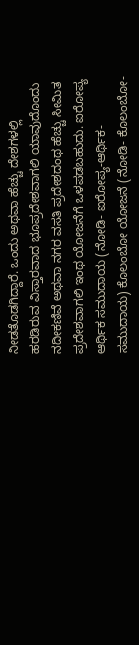ನೀಡತೊಡಗಿದ್ದಾರೆ. ಒಂದು ಅಥವಾ ಹೆಚ್ಚು ದೇಶಗಳಲ್ಲಿ ಹರಡಿರುವ ವಿಸ್ತಾರವಾದ ಭೂಪ್ರದೇಶವಾಗಲಿ ಯಾವುದೊಂದು ನದೀಕಣಿವೆ ಅಥವಾ ನಗರ ವಸತಿ ಪ್ರದೇಶದಂಥ ಹೆಚ್ಚು ಸೀಮಿತ ಪ್ರದೇಶವಾಗಲಿ ಇಂಥ ಯೋಜನೆಗೆ ಒಳಪಡಬಹುದು. ಐರೋಪ್ಯ ಆರ್ಥಿಕ ಸಮುದಾಯ (ನೋಡಿ- ಐರೋಪ್ಯ-ಆರ್ಥಿಕ-ಸಮುದಾಯ) ಕೊಲಂಬೋ ಯೋಜನೆ (ನೋಡಿ- ಕೊಲಂಬೋ-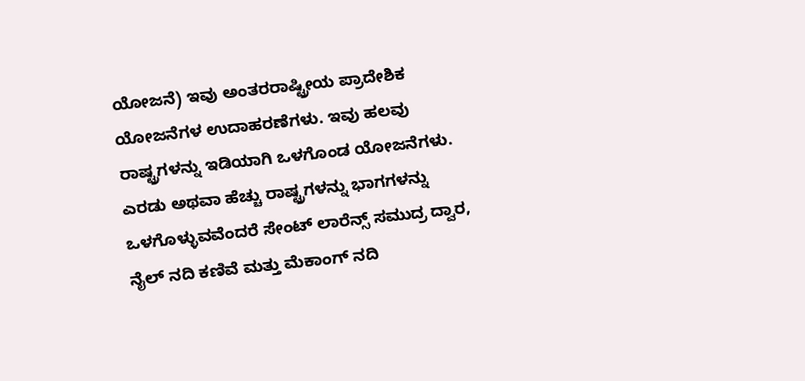ಯೋಜನೆ) ಇವು ಅಂತರರಾಷ್ಟ್ರೀಯ ಪ್ರಾದೇಶಿಕ ಯೋಜನೆಗಳ ಉದಾಹರಣೆಗಳು. ಇವು ಹಲವು ರಾಷ್ಟ್ರಗಳನ್ನು ಇಡಿಯಾಗಿ ಒಳಗೊಂಡ ಯೋಜನೆಗಳು. ಎರಡು ಅಥವಾ ಹೆಚ್ಚು ರಾಷ್ಟ್ರಗಳನ್ನು ಭಾಗಗಳನ್ನು ಒಳಗೊಳ್ಳುವವೆಂದರೆ ಸೇಂಟ್ ಲಾರೆನ್ಸ್ ಸಮುದ್ರ ದ್ವಾರ, ನೈಲ್ ನದಿ ಕಣಿವೆ ಮತ್ತು ಮೆಕಾಂಗ್ ನದಿ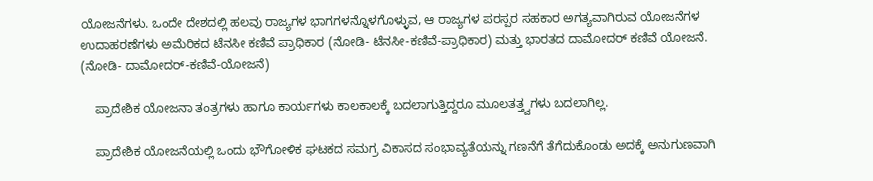ಯೋಜನೆಗಳು. ಒಂದೇ ದೇಶದಲ್ಲಿ ಹಲವು ರಾಜ್ಯಗಳ ಭಾಗಗಳನ್ನೊಳಗೊಳ್ಳುವ, ಆ ರಾಜ್ಯಗಳ ಪರಸ್ಪರ ಸಹಕಾರ ಅಗತ್ಯವಾಗಿರುವ ಯೋಜನೆಗಳ ಉದಾಹರಣೆಗಳು ಅಮೆರಿಕದ ಟೆನಸೀ ಕಣಿವೆ ಪ್ರಾಧಿಕಾರ (ನೋಡಿ- ಟೆನಸೀ-ಕಣಿವೆ-ಪ್ರಾಧಿಕಾರ) ಮತ್ತು ಭಾರತದ ದಾಮೋದರ್ ಕಣಿವೆ ಯೋಜನೆ.           (ನೋಡಿ- ದಾಮೋದರ್-ಕಣಿವೆ-ಯೋಜನೆ)

    ಪ್ರಾದೇಶಿಕ ಯೋಜನಾ ತಂತ್ರಗಳು ಹಾಗೂ ಕಾರ್ಯಗಳು ಕಾಲಕಾಲಕ್ಕೆ ಬದಲಾಗುತ್ತಿದ್ದರೂ ಮೂಲತತ್ತ್ವಗಳು ಬದಲಾಗಿಲ್ಲ.

    ಪ್ರಾದೇಶಿಕ ಯೋಜನೆಯಲ್ಲಿ ಒಂದು ಭೌಗೋಳಿಕ ಘಟಕದ ಸಮಗ್ರ ವಿಕಾಸದ ಸಂಭಾವ್ಯತೆಯನ್ನು ಗಣನೆಗೆ ತೆಗೆದುಕೊಂಡು ಅದಕ್ಕೆ ಅನುಗುಣವಾಗಿ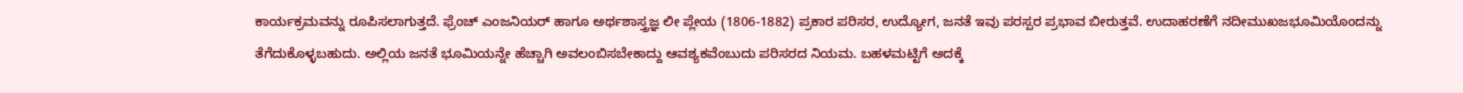ಕಾರ್ಯಕ್ರಮವನ್ನು ರೂಪಿಸಲಾಗುತ್ತದೆ. ಫ್ರೆಂಚ್ ಎಂಜನಿಯರ್ ಹಾಗೂ ಅರ್ಥಶಾಸ್ತ್ರಜ್ಞ ಲೀ ಪ್ಲೇಯ (1806-1882) ಪ್ರಕಾರ ಪರಿಸರ, ಉದ್ಯೋಗ, ಜನತೆ ಇವು ಪರಸ್ಪರ ಪ್ರಭಾವ ಬೀರುತ್ತವೆ. ಉದಾಹರಣೆಗೆ ನದೀಮುಖಜಭೂಮಿಯೊಂದನ್ನು ತೆಗೆದುಕೊಳ್ಳಬಹುದು. ಅಲ್ಲಿಯ ಜನತೆ ಭೂಮಿಯನ್ನೇ ಹೆಚ್ಚಾಗಿ ಅವಲಂಬಿಸಬೇಕಾದ್ದು ಆವಶ್ಯಕವೆಂಬುದು ಪರಿಸರದ ನಿಯಮ. ಬಹಳಮಟ್ಟಿಗೆ ಅದಕ್ಕೆ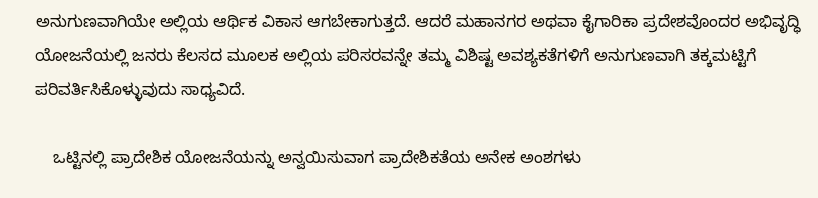ಅನುಗುಣವಾಗಿಯೇ ಅಲ್ಲಿಯ ಆರ್ಥಿಕ ವಿಕಾಸ ಆಗಬೇಕಾಗುತ್ತದೆ. ಆದರೆ ಮಹಾನಗರ ಅಥವಾ ಕೈಗಾರಿಕಾ ಪ್ರದೇಶವೊಂದರ ಅಭಿವೃದ್ಧಿ ಯೋಜನೆಯಲ್ಲಿ ಜನರು ಕೆಲಸದ ಮೂಲಕ ಅಲ್ಲಿಯ ಪರಿಸರವನ್ನೇ ತಮ್ಮ ವಿಶಿಷ್ಟ ಅವಶ್ಯಕತೆಗಳಿಗೆ ಅನುಗುಣವಾಗಿ ತಕ್ಕಮಟ್ಟಿಗೆ ಪರಿವರ್ತಿಸಿಕೊಳ್ಳುವುದು ಸಾಧ್ಯವಿದೆ.

    ಒಟ್ಟಿನಲ್ಲಿ ಪ್ರಾದೇಶಿಕ ಯೋಜನೆಯನ್ನು ಅನ್ವಯಿಸುವಾಗ ಪ್ರಾದೇಶಿಕತೆಯ ಅನೇಕ ಅಂಶಗಳು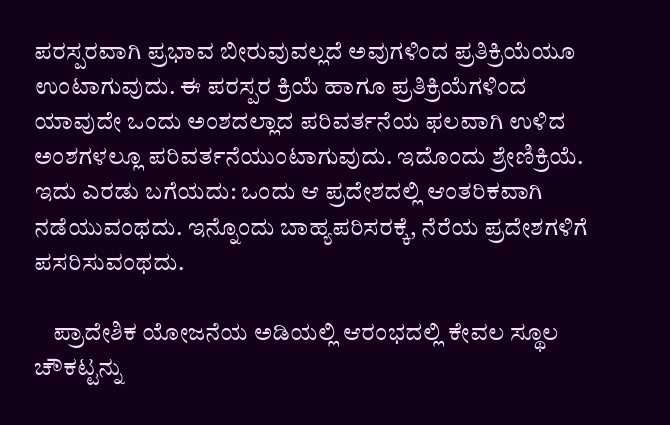ಪರಸ್ಪರವಾಗಿ ಪ್ರಭಾವ ಬೀರುವುವಲ್ಲದೆ ಅವುಗಳಿಂದ ಪ್ರತಿಕ್ರಿಯೆಯೂ ಉಂಟಾಗುವುದು. ಈ ಪರಸ್ಪರ ಕ್ರಿಯೆ ಹಾಗೂ ಪ್ರತಿಕ್ರಿಯೆಗಳಿಂದ ಯಾವುದೇ ಒಂದು ಅಂಶದಲ್ಲಾದ ಪರಿವರ್ತನೆಯ ಫಲವಾಗಿ ಉಳಿದ ಅಂಶಗಳಲ್ಲೂ ಪರಿವರ್ತನೆಯುಂಟಾಗುವುದು. ಇದೊಂದು ಶ್ರೇಣಿಕ್ರಿಯೆ. ಇದು ಎರಡು ಬಗೆಯದು: ಒಂದು ಆ ಪ್ರದೇಶದಲ್ಲಿ ಆಂತರಿಕವಾಗಿ ನಡೆಯುವಂಥದು. ಇನ್ನೊಂದು ಬಾಹ್ಯಪರಿಸರಕ್ಕೆ, ನೆರೆಯ ಪ್ರದೇಶಗಳಿಗೆ ಪಸರಿಸುವಂಥದು.

    ಪ್ರಾದೇಶಿಕ ಯೋಜನೆಯ ಅಡಿಯಲ್ಲಿ ಆರಂಭದಲ್ಲಿ ಕೇವಲ ಸ್ಥೂಲ ಚೌಕಟ್ಟನ್ನು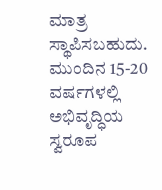ಮಾತ್ರ ಸ್ಥಾಪಿಸಬಹುದು. ಮುಂದಿನ 15-20 ವರ್ಷಗಳಲ್ಲಿ ಅಭಿವೃದ್ಧಿಯ ಸ್ವರೂಪ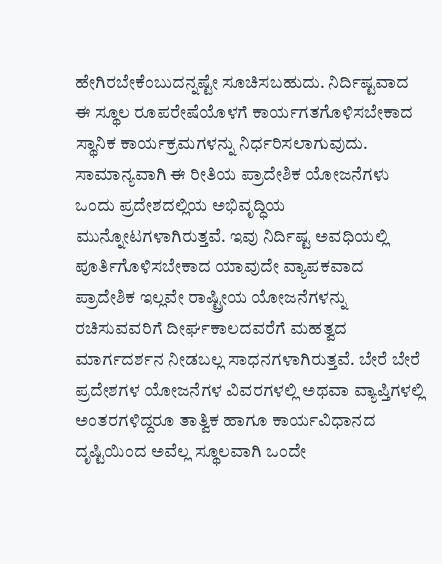ಹೇಗಿರಬೇಕೆಂಬುದನ್ನಷ್ಟೇ ಸೂಚಿಸಬಹುದು. ನಿರ್ದಿಷ್ಟವಾದ ಈ ಸ್ಥೂಲ ರೂಪರೇಷೆಯೊಳಗೆ ಕಾರ್ಯಗತಗೊಳಿಸಬೇಕಾದ ಸ್ಥಾನಿಕ ಕಾರ್ಯಕ್ರಮಗಳನ್ನು ನಿರ್ಧರಿಸಲಾಗುವುದು. ಸಾಮಾನ್ಯವಾಗಿ ಈ ರೀತಿಯ ಪ್ರಾದೇಶಿಕ ಯೋಜನೆಗಳು ಒಂದು ಪ್ರದೇಶದಲ್ಲಿಯ ಅಭಿವೃದ್ಧಿಯ ಮುನ್ನೋಟಗಳಾಗಿರುತ್ತವೆ. ಇವು ನಿರ್ದಿಷ್ಟ ಅವಧಿಯಲ್ಲಿ ಪೂರ್ತಿಗೊಳಿಸಬೇಕಾದ ಯಾವುದೇ ವ್ಯಾಪಕವಾದ ಪ್ರಾದೇಶಿಕ ಇಲ್ಲವೇ ರಾಷ್ಟ್ರೀಯ ಯೋಜನೆಗಳನ್ನು ರಚಿಸುವವರಿಗೆ ದೀರ್ಘಕಾಲದವರೆಗೆ ಮಹತ್ವದ ಮಾರ್ಗದರ್ಶನ ನೀಡಬಲ್ಲ ಸಾಧನಗಳಾಗಿರುತ್ತವೆ. ಬೇರೆ ಬೇರೆ ಪ್ರದೇಶಗಳ ಯೋಜನೆಗಳ ವಿವರಗಳಲ್ಲಿ ಅಥವಾ ವ್ಯಾಪ್ತಿಗಳಲ್ಲಿ ಅಂತರಗಳಿದ್ದರೂ ತಾತ್ವಿಕ ಹಾಗೂ ಕಾರ್ಯವಿಧಾನದ ದೃಷ್ಟಿಯಿಂದ ಅವೆಲ್ಲ ಸ್ಥೂಲವಾಗಿ ಒಂದೇ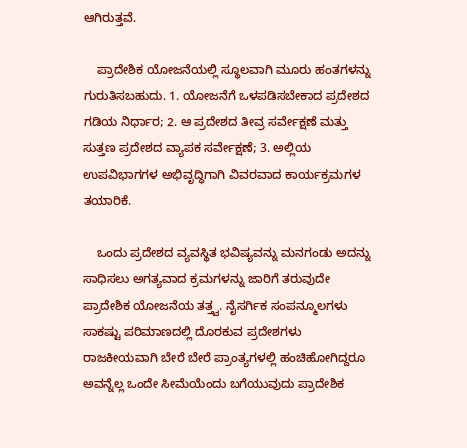ಆಗಿರುತ್ತವೆ.

    ಪ್ರಾದೇಶಿಕ ಯೋಜನೆಯಲ್ಲಿ ಸ್ಥೂಲವಾಗಿ ಮೂರು ಹಂತಗಳನ್ನು ಗುರುತಿಸಬಹುದು. 1. ಯೋಜನೆಗೆ ಒಳಪಡಿಸಬೇಕಾದ ಪ್ರದೇಶದ ಗಡಿಯ ನಿರ್ಧಾರ; 2. ಆ ಪ್ರದೇಶದ ತೀವ್ರ ಸರ್ವೇಕ್ಷಣೆ ಮತ್ತು ಸುತ್ತಣ ಪ್ರದೇಶದ ವ್ಯಾಪಕ ಸರ್ವೇಕ್ಷಣೆ; 3. ಅಲ್ಲಿಯ ಉಪವಿಭಾಗಗಳ ಅಭಿವೃದ್ಧಿಗಾಗಿ ವಿವರವಾದ ಕಾರ್ಯಕ್ರಮಗಳ ತಯಾರಿಕೆ.

    ಒಂದು ಪ್ರದೇಶದ ವ್ಯವಸ್ಥಿತ ಭವಿಷ್ಯವನ್ನು ಮನಗಂಡು ಅದನ್ನು ಸಾಧಿಸಲು ಅಗತ್ಯವಾದ ಕ್ರಮಗಳನ್ನು ಜಾರಿಗೆ ತರುವುದೇ ಪ್ರಾದೇಶಿಕ ಯೋಜನೆಯ ತತ್ತ್ವ. ನೈಸರ್ಗಿಕ ಸಂಪನ್ಮೂಲಗಳು ಸಾಕಷ್ಟು ಪರಿಮಾಣದಲ್ಲಿ ದೊರಕುವ ಪ್ರದೇಶಗಳು ರಾಜಕೀಯವಾಗಿ ಬೇರೆ ಬೇರೆ ಪ್ರಾಂತ್ಯಗಳಲ್ಲಿ ಹಂಚಿಹೋಗಿದ್ದರೂ ಅವನ್ನೆಲ್ಲ ಒಂದೇ ಸೀಮೆಯೆಂದು ಬಗೆಯುವುದು ಪ್ರಾದೇಶಿಕ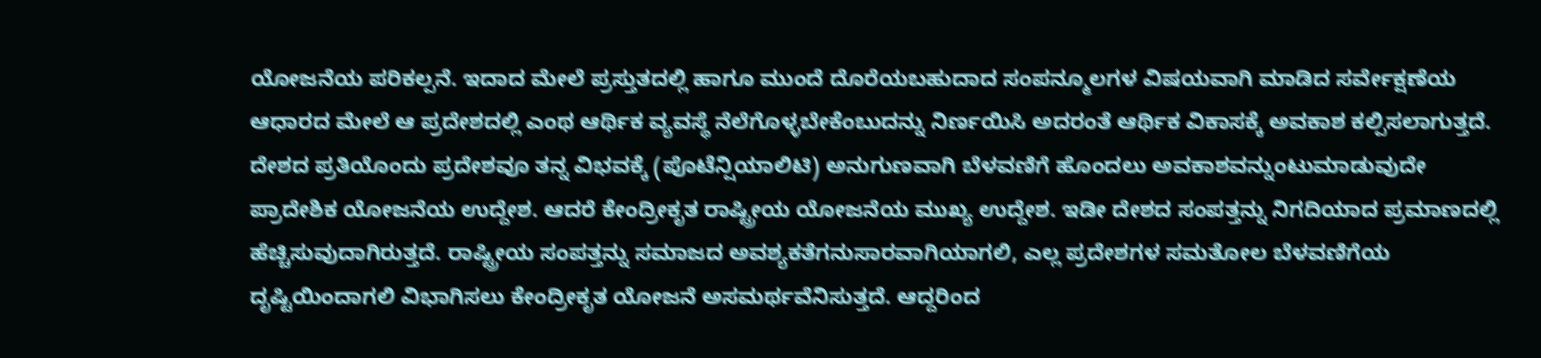ಯೋಜನೆಯ ಪರಿಕಲ್ಪನೆ. ಇದಾದ ಮೇಲೆ ಪ್ರಸ್ತುತದಲ್ಲಿ ಹಾಗೂ ಮುಂದೆ ದೊರೆಯಬಹುದಾದ ಸಂಪನ್ಮೂಲಗಳ ವಿಷಯವಾಗಿ ಮಾಡಿದ ಸರ್ವೇಕ್ಷಣೆಯ ಆಧಾರದ ಮೇಲೆ ಆ ಪ್ರದೇಶದಲ್ಲಿ ಎಂಥ ಆರ್ಥಿಕ ವ್ಯವಸ್ಥೆ ನೆಲೆಗೊಳ್ಳಬೇಕೆಂಬುದನ್ನು ನಿರ್ಣಯಿಸಿ ಅದರಂತೆ ಆರ್ಥಿಕ ವಿಕಾಸಕ್ಕೆ ಅವಕಾಶ ಕಲ್ಪಿಸಲಾಗುತ್ತದೆ. ದೇಶದ ಪ್ರತಿಯೊಂದು ಪ್ರದೇಶವೂ ತನ್ನ ವಿಭವಕ್ಕೆ (ಪೊಟೆನ್ಷಿಯಾಲಿಟಿ) ಅನುಗುಣವಾಗಿ ಬೆಳವಣಿಗೆ ಹೊಂದಲು ಅವಕಾಶವನ್ನುಂಟುಮಾಡುವುದೇ ಪ್ರಾದೇಶಿಕ ಯೋಜನೆಯ ಉದ್ದೇಶ. ಆದರೆ ಕೇಂದ್ರೀಕೃತ ರಾಷ್ಟ್ರೀಯ ಯೋಜನೆಯ ಮುಖ್ಯ ಉದ್ದೇಶ. ಇಡೀ ದೇಶದ ಸಂಪತ್ತನ್ನು ನಿಗದಿಯಾದ ಪ್ರಮಾಣದಲ್ಲಿ ಹೆಚ್ಚಿಸುವುದಾಗಿರುತ್ತದೆ. ರಾಷ್ಟ್ರೀಯ ಸಂಪತ್ತನ್ನು ಸಮಾಜದ ಅವಶ್ಯಕತೆಗನುಸಾರವಾಗಿಯಾಗಲಿ, ಎಲ್ಲ ಪ್ರದೇಶಗಳ ಸಮತೋಲ ಬೆಳವಣಿಗೆಯ ದೃಷ್ಟಿಯಿಂದಾಗಲಿ ವಿಭಾಗಿಸಲು ಕೇಂದ್ರೀಕೃತ ಯೋಜನೆ ಅಸಮರ್ಥವೆನಿಸುತ್ತದೆ. ಆದ್ದರಿಂದ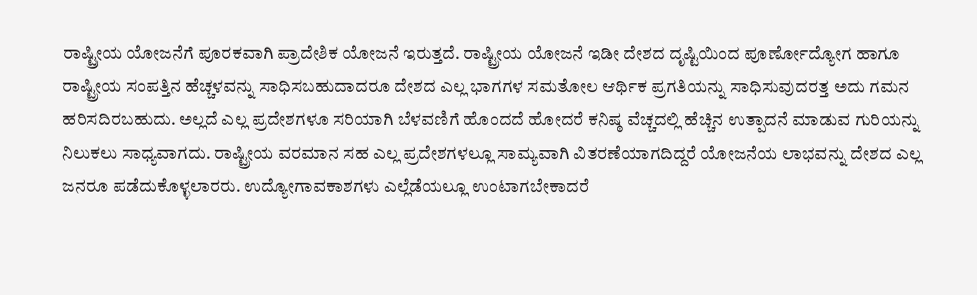ರಾಷ್ಟ್ರೀಯ ಯೋಜನೆಗೆ ಪೂರಕವಾಗಿ ಪ್ರಾದೇಶಿಕ ಯೋಜನೆ ಇರುತ್ತದೆ. ರಾಷ್ಟ್ರೀಯ ಯೋಜನೆ ಇಡೀ ದೇಶದ ದೃಷ್ಟಿಯಿಂದ ಪೂರ್ಣೋದ್ಯೋಗ ಹಾಗೂ ರಾಷ್ಟ್ರೀಯ ಸಂಪತ್ತಿನ ಹೆಚ್ಚಳವನ್ನು ಸಾಧಿಸಬಹುದಾದರೂ ದೇಶದ ಎಲ್ಲ ಭಾಗಗಳ ಸಮತೋಲ ಆರ್ಥಿಕ ಪ್ರಗತಿಯನ್ನು ಸಾಧಿಸುವುದರತ್ತ ಅದು ಗಮನ ಹರಿಸದಿರಬಹುದು. ಅಲ್ಲದೆ ಎಲ್ಲ ಪ್ರದೇಶಗಳೂ ಸರಿಯಾಗಿ ಬೆಳವಣಿಗೆ ಹೊಂದದೆ ಹೋದರೆ ಕನಿಷ್ಠ ವೆಚ್ಚದಲ್ಲಿ ಹೆಚ್ಚಿನ ಉತ್ಪಾದನೆ ಮಾಡುವ ಗುರಿಯನ್ನು ನಿಲುಕಲು ಸಾಧ್ಯವಾಗದು. ರಾಷ್ಟ್ರೀಯ ವರಮಾನ ಸಹ ಎಲ್ಲ ಪ್ರದೇಶಗಳಲ್ಲೂ ಸಾಮ್ಯವಾಗಿ ವಿತರಣೆಯಾಗದಿದ್ದರೆ ಯೋಜನೆಯ ಲಾಭವನ್ನು ದೇಶದ ಎಲ್ಲ ಜನರೂ ಪಡೆದುಕೊಳ್ಳಲಾರರು. ಉದ್ಯೋಗಾವಕಾಶಗಳು ಎಲ್ಲೆಡೆಯಲ್ಲೂ ಉಂಟಾಗಬೇಕಾದರೆ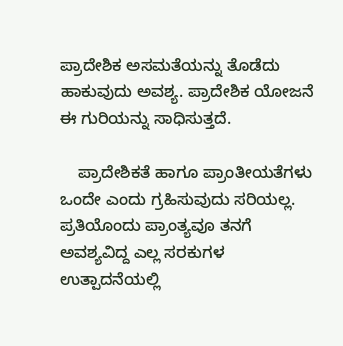ಪ್ರಾದೇಶಿಕ ಅಸಮತೆಯನ್ನು ತೊಡೆದು ಹಾಕುವುದು ಅವಶ್ಯ. ಪ್ರಾದೇಶಿಕ ಯೋಜನೆ ಈ ಗುರಿಯನ್ನು ಸಾಧಿಸುತ್ತದೆ.

    ಪ್ರಾದೇಶಿಕತೆ ಹಾಗೂ ಪ್ರಾಂತೀಯತೆಗಳು ಒಂದೇ ಎಂದು ಗ್ರಹಿಸುವುದು ಸರಿಯಲ್ಲ. ಪ್ರತಿಯೊಂದು ಪ್ರಾಂತ್ಯವೂ ತನಗೆ ಅವಶ್ಯವಿದ್ದ ಎಲ್ಲ ಸರಕುಗಳ ಉತ್ಪಾದನೆಯಲ್ಲಿ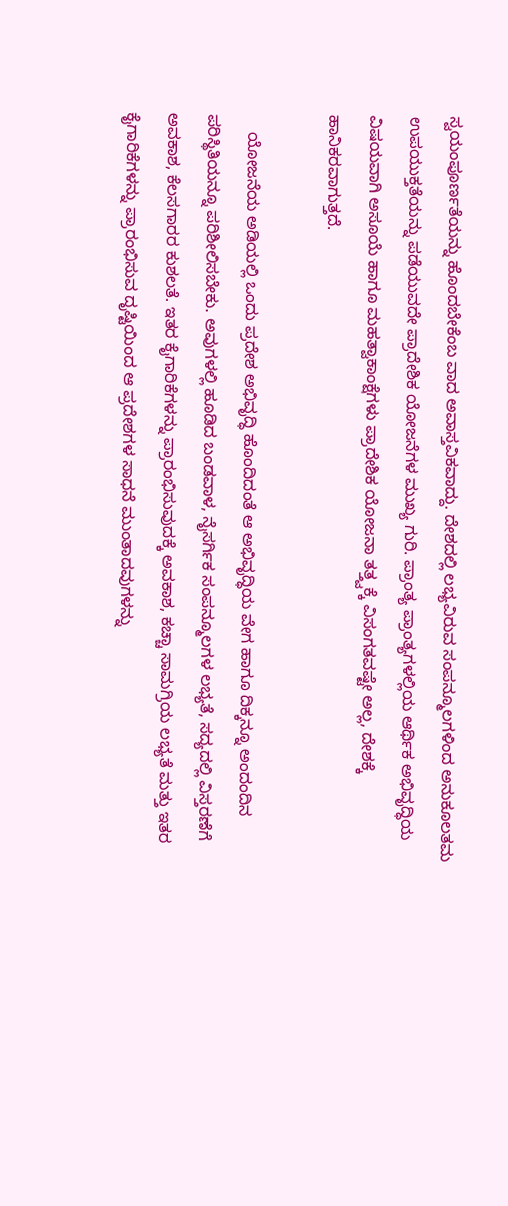ಸ್ವಯಂಪೂರ್ಣತೆಯನ್ನು ಹೊಂದಬೇಕೆಂಬ ವಾದ ಅವಾಸ್ತವಿಕವಾದ್ದು. ದೇಶದಲ್ಲಿ ಲಭ್ಯವಿರುವ ಸಂಪನ್ಮೂಲಗಳಿಂದ ಅನುಕೂಲತಮ ಉಪಯುಕ್ತತೆಯನ್ನು ಪಡೆಯುವದೇ ಪ್ರಾದೇಶಿಕ ಯೋಜನೆಗಳ ಮುಖ್ಯ ಗುರಿ. ಪ್ರಾಂತ್ಯ ಪ್ರಾಂತ್ಯಗಳಲ್ಲಿಯ ಆರ್ಥಿಕ ಅಭಿವೃದ್ಧಿಯ ವಿಷಯವಾಗಿ ಅಸೂಯೆ ಹಾಗೂ ಮಹತ್ವಾಕಾಂಕ್ಷೆಗಳು ಪ್ರಾದೇಶಿಕ ಯೋಜನಾ ತತ್ತ್ವಕ್ಕೆ ವಿಸಂಗತವಷ್ಟೇ ಅಲ್ಲ, ದೇಶಕ್ಕೆ ಹಾನಿಕರವಾಗುತ್ತದೆ.

    ಯೋಜನೆಯ ಅಡಿಯಲ್ಲಿ ಒಂದು ಪ್ರದೇಶ ಅಭಿವೃದ್ಧಿ ಹೊಂದಿದಂತೆ ಆ ಅಭಿವೃದ್ಧಿಯ ವೇಗ ಹಾಗೂ ದಿಕ್ಕನ್ನೂ ಅಂದಂದಿನ ಪರಿಸ್ಥಿತಿಯನ್ನೂ ಪರಿಶೀಲಿಸಬೇಕು. ಅವುಗಳಲ್ಲಿ ಹೂಡಿದ ಬಂಡವಾಳ, ನೈಸರ್ಗಿಕ ಸಂಪನ್ಮೂಲಗಳ ಲಭ್ಯತೆ, ಸದ್ಯದಲ್ಲಿ ವಿಸ್ತರಣೆಗೆ ಅವಕಾಶ, ಕೆಲಸಗಾರರ ಕುಶಲತೆ. ಇತರ ಕೈಗಾರಿಕೆಗಳನ್ನು ಪ್ರಾರಂಭಿಸುವುದಕ್ಕೆ ಅವಕಾಶ, ಕಚ್ಚಾ ಸಾಮಗ್ರಿಯ ಲಭ್ಯತೆ ಮತ್ತು ಇತರ ಕೈಗಾರಿಕೆಗಳನ್ನು ಪ್ರಾರಂಭಿಸುವ ದೃಷ್ಟಿಯಿಂದ ಆ ಪ್ರದೇಶಗಳ ಸಾಧನೆ ಮುಂತಾದವುಗಳನ್ನು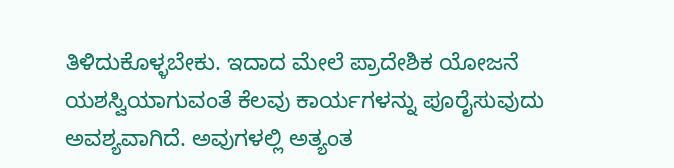ತಿಳಿದುಕೊಳ್ಳಬೇಕು. ಇದಾದ ಮೇಲೆ ಪ್ರಾದೇಶಿಕ ಯೋಜನೆ ಯಶಸ್ವಿಯಾಗುವಂತೆ ಕೆಲವು ಕಾರ್ಯಗಳನ್ನು ಪೂರೈಸುವುದು ಅವಶ್ಯವಾಗಿದೆ. ಅವುಗಳಲ್ಲಿ ಅತ್ಯಂತ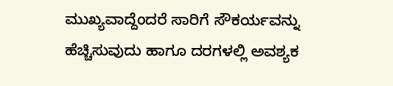ಮುಖ್ಯವಾದ್ದೆಂದರೆ ಸಾರಿಗೆ ಸೌಕರ್ಯವನ್ನು ಹೆಚ್ಚಿಸುವುದು ಹಾಗೂ ದರಗಳಲ್ಲಿ ಅವಶ್ಯಕ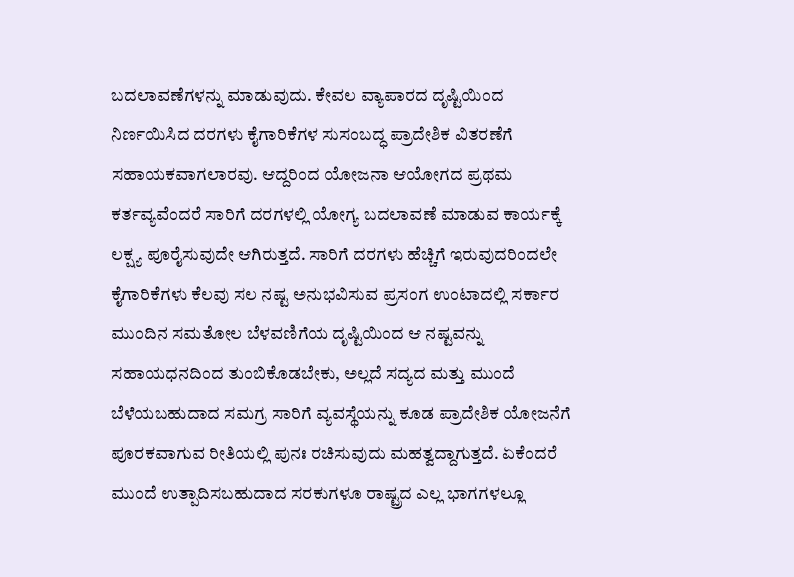ಬದಲಾವಣೆಗಳನ್ನು ಮಾಡುವುದು. ಕೇವಲ ವ್ಯಾಪಾರದ ದೃಷ್ಟಿಯಿಂದ ನಿರ್ಣಯಿಸಿದ ದರಗಳು ಕೈಗಾರಿಕೆಗಳ ಸುಸಂಬದ್ಧ ಪ್ರಾದೇಶಿಕ ವಿತರಣೆಗೆ ಸಹಾಯಕವಾಗಲಾರವು. ಆದ್ದರಿಂದ ಯೋಜನಾ ಆಯೋಗದ ಪ್ರಥಮ ಕರ್ತವ್ಯವೆಂದರೆ ಸಾರಿಗೆ ದರಗಳಲ್ಲಿ ಯೋಗ್ಯ ಬದಲಾವಣೆ ಮಾಡುವ ಕಾರ್ಯಕ್ಕೆ ಲಕ್ಷ್ಯ ಪೂರೈಸುವುದೇ ಆಗಿರುತ್ತದೆ. ಸಾರಿಗೆ ದರಗಳು ಹೆಚ್ಚಿಗೆ ಇರುವುದರಿಂದಲೇ ಕೈಗಾರಿಕೆಗಳು ಕೆಲವು ಸಲ ನಷ್ಟ ಅನುಭವಿಸುವ ಪ್ರಸಂಗ ಉಂಟಾದಲ್ಲಿ ಸರ್ಕಾರ ಮುಂದಿನ ಸಮತೋಲ ಬೆಳವಣಿಗೆಯ ದೃಷ್ಟಿಯಿಂದ ಆ ನಷ್ಟವನ್ನು ಸಹಾಯಧನದಿಂದ ತುಂಬಿಕೊಡಬೇಕು, ಅಲ್ಲದೆ ಸದ್ಯದ ಮತ್ತು ಮುಂದೆ ಬೆಳೆಯಬಹುದಾದ ಸಮಗ್ರ ಸಾರಿಗೆ ವ್ಯವಸ್ಥೆಯನ್ನು ಕೂಡ ಪ್ರಾದೇಶಿಕ ಯೋಜನೆಗೆ ಪೂರಕವಾಗುವ ರೀತಿಯಲ್ಲಿ ಪುನಃ ರಚಿಸುವುದು ಮಹತ್ವದ್ದಾಗುತ್ತದೆ. ಏಕೆಂದರೆ ಮುಂದೆ ಉತ್ಪಾದಿಸಬಹುದಾದ ಸರಕುಗಳೂ ರಾಷ್ಟ್ರದ ಎಲ್ಲ ಭಾಗಗಳಲ್ಲೂ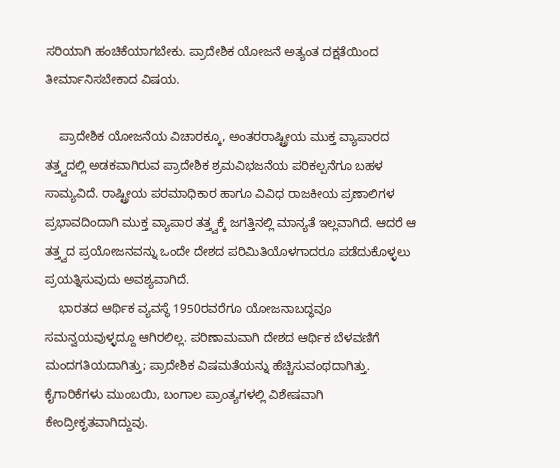ಸರಿಯಾಗಿ ಹಂಚಿಕೆಯಾಗಬೇಕು. ಪ್ರಾದೇಶಿಕ ಯೋಜನೆ ಅತ್ಯಂತ ದಕ್ಷತೆಯಿಂದ ತೀರ್ಮಾನಿಸಬೇಕಾದ ವಿಷಯ.

    ಪ್ರಾದೇಶಿಕ ಯೋಜನೆಯ ವಿಚಾರಕ್ಕೂ, ಅಂತರರಾಷ್ಟ್ರೀಯ ಮುಕ್ತ ವ್ಯಾಪಾರದ ತತ್ತ್ವದಲ್ಲಿ ಅಡಕವಾಗಿರುವ ಪ್ರಾದೇಶಿಕ ಶ್ರಮವಿಭಜನೆಯ ಪರಿಕಲ್ಪನೆಗೂ ಬಹಳ ಸಾಮ್ಯವಿದೆ. ರಾಷ್ಟ್ರೀಯ ಪರಮಾಧಿಕಾರ ಹಾಗೂ ವಿವಿಧ ರಾಜಕೀಯ ಪ್ರಣಾಲಿಗಳ ಪ್ರಭಾವದಿಂದಾಗಿ ಮುಕ್ತ ವ್ಯಾಪಾರ ತತ್ತ್ವಕ್ಕೆ ಜಗತ್ತಿನಲ್ಲಿ ಮಾನ್ಯತೆ ಇಲ್ಲವಾಗಿದೆ. ಆದರೆ ಆ ತತ್ತ್ವದ ಪ್ರಯೋಜನವನ್ನು ಒಂದೇ ದೇಶದ ಪರಿಮಿತಿಯೊಳಗಾದರೂ ಪಡೆದುಕೊಳ್ಳಲು ಪ್ರಯತ್ನಿಸುವುದು ಅವಶ್ಯವಾಗಿದೆ.
    ಭಾರತದ ಆರ್ಥಿಕ ವ್ಯವಸ್ಥೆ 1950ರವರೆಗೂ ಯೋಜನಾಬದ್ಧವೂ ಸಮನ್ವಯವುಳ್ಳದ್ದೂ ಆಗಿರಲಿಲ್ಲ. ಪರಿಣಾಮವಾಗಿ ದೇಶದ ಆರ್ಥಿಕ ಬೆಳವಣಿಗೆ ಮಂದಗತಿಯದಾಗಿತ್ತು; ಪ್ರಾದೇಶಿಕ ವಿಷಮತೆಯನ್ನು ಹೆಚ್ಚಿಸುವಂಥದಾಗಿತ್ತು. ಕೈಗಾರಿಕೆಗಳು ಮುಂಬಯಿ, ಬಂಗಾಲ ಪ್ರಾಂತ್ಯಗಳಲ್ಲಿ ವಿಶೇಷವಾಗಿ ಕೇಂದ್ರೀಕೃತವಾಗಿದ್ದುವು.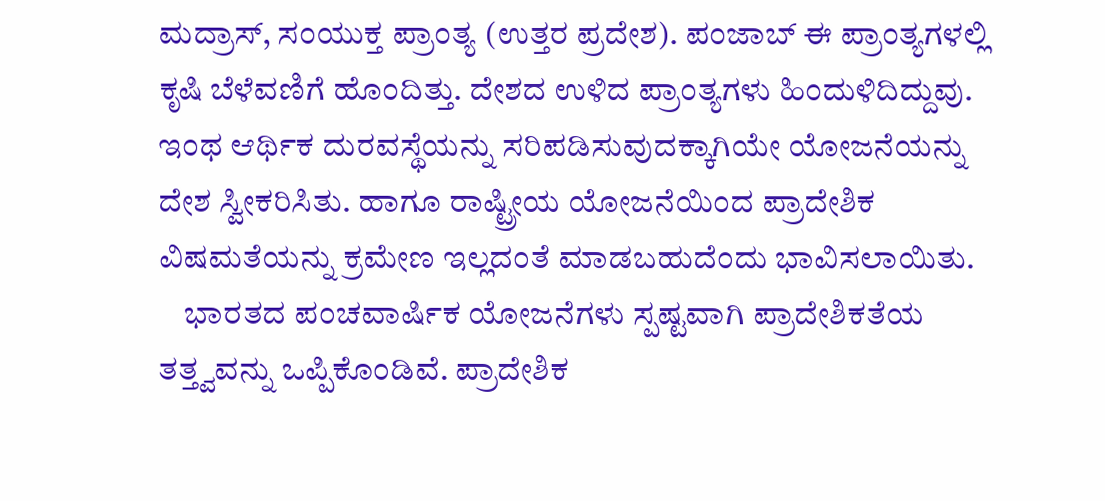ಮದ್ರಾಸ್, ಸಂಯುಕ್ತ ಪ್ರಾಂತ್ಯ (ಉತ್ತರ ಪ್ರದೇಶ). ಪಂಜಾಬ್ ಈ ಪ್ರಾಂತ್ಯಗಳಲ್ಲಿ ಕೃಷಿ ಬೆಳೆವಣಿಗೆ ಹೊಂದಿತ್ತು. ದೇಶದ ಉಳಿದ ಪ್ರಾಂತ್ಯಗಳು ಹಿಂದುಳಿದಿದ್ದುವು. ಇಂಥ ಆರ್ಥಿಕ ದುರವಸ್ಥೆಯನ್ನು ಸರಿಪಡಿಸುವುದಕ್ಕಾಗಿಯೇ ಯೋಜನೆಯನ್ನು ದೇಶ ಸ್ವೀಕರಿಸಿತು. ಹಾಗೂ ರಾಷ್ಟ್ರೀಯ ಯೋಜನೆಯಿಂದ ಪ್ರಾದೇಶಿಕ ವಿಷಮತೆಯನ್ನು ಕ್ರಮೇಣ ಇಲ್ಲದಂತೆ ಮಾಡಬಹುದೆಂದು ಭಾವಿಸಲಾಯಿತು.
    ಭಾರತದ ಪಂಚವಾರ್ಷಿಕ ಯೋಜನೆಗಳು ಸ್ಪಷ್ಟವಾಗಿ ಪ್ರಾದೇಶಿಕತೆಯ ತತ್ತ್ವವನ್ನು ಒಪ್ಪಿಕೊಂಡಿವೆ. ಪ್ರಾದೇಶಿಕ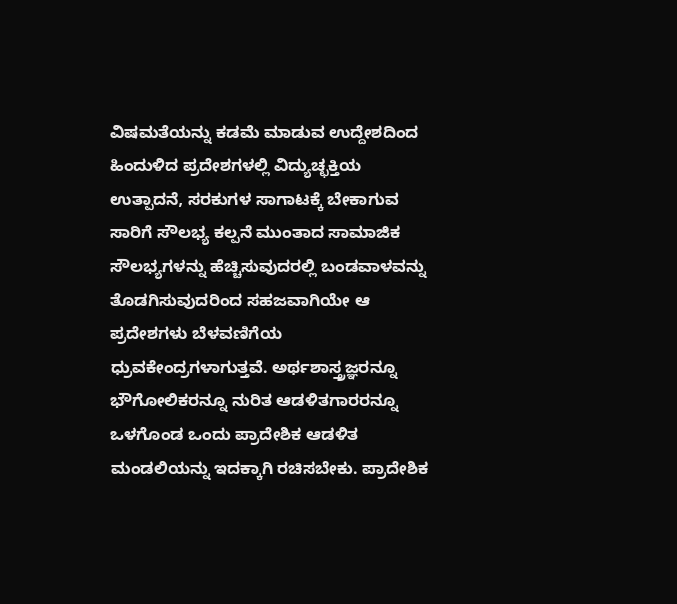ವಿಷಮತೆಯನ್ನು ಕಡಮೆ ಮಾಡುವ ಉದ್ದೇಶದಿಂದ ಹಿಂದುಳಿದ ಪ್ರದೇಶಗಳಲ್ಲಿ ವಿದ್ಯುಚ್ಛಕ್ತಿಯ ಉತ್ಪಾದನೆ, ಸರಕುಗಳ ಸಾಗಾಟಕ್ಕೆ ಬೇಕಾಗುವ ಸಾರಿಗೆ ಸೌಲಭ್ಯ ಕಲ್ಪನೆ ಮುಂತಾದ ಸಾಮಾಜಿಕ ಸೌಲಭ್ಯಗಳನ್ನು ಹೆಚ್ಚಿಸುವುದರಲ್ಲಿ ಬಂಡವಾಳವನ್ನು ತೊಡಗಿಸುವುದರಿಂದ ಸಹಜವಾಗಿಯೇ ಆ ಪ್ರದೇಶಗಳು ಬೆಳವಣಿಗೆಯ ಧ್ರುವಕೇಂದ್ರಗಳಾಗುತ್ತವೆ. ಅರ್ಥಶಾಸ್ತ್ರಜ್ಞರನ್ನೂ ಭೌಗೋಲಿಕರನ್ನೂ ನುರಿತ ಆಡಳಿತಗಾರರನ್ನೂ ಒಳಗೊಂಡ ಒಂದು ಪ್ರಾದೇಶಿಕ ಆಡಳಿತ ಮಂಡಲಿಯನ್ನು ಇದಕ್ಕಾಗಿ ರಚಿಸಬೇಕು. ಪ್ರಾದೇಶಿಕ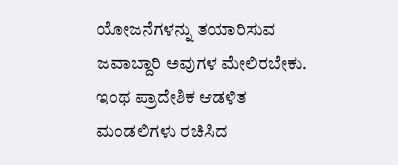ಯೋಜನೆಗಳನ್ನು ತಯಾರಿಸುವ ಜವಾಬ್ದಾರಿ ಅವುಗಳ ಮೇಲಿರಬೇಕು. ಇಂಥ ಪ್ರಾದೇಶಿಕ ಆಡಳಿತ ಮಂಡಲಿಗಳು ರಚಿಸಿದ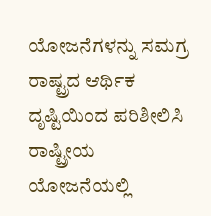ಯೋಜನೆಗಳನ್ನು ಸಮಗ್ರ ರಾಷ್ಟ್ರದ ಆರ್ಥಿಕ ದೃಷ್ಟಿಯಿಂದ ಪರಿಶೀಲಿಸಿ ರಾಷ್ಟ್ರೀಯ ಯೋಜನೆಯಲ್ಲಿ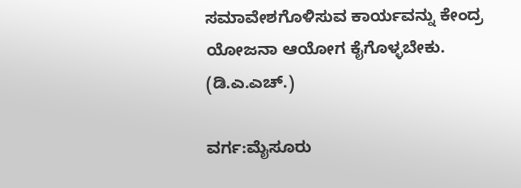ಸಮಾವೇಶಗೊಳಿಸುವ ಕಾರ್ಯವನ್ನು ಕೇಂದ್ರ ಯೋಜನಾ ಆಯೋಗ ಕೈಗೊಳ್ಳಬೇಕು.
(ಡಿ.ಎ.ಎಚ್.)

ವರ್ಗ:ಮೈಸೂರು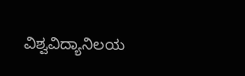ವಿಶ್ವವಿದ್ಯಾನಿಲಯ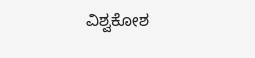ವಿಶ್ವಕೋಶ